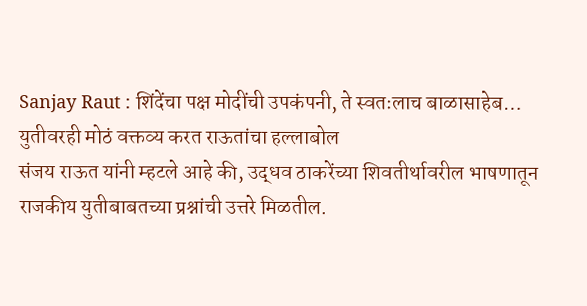Sanjay Raut : शिंदेंचा पक्ष मोदींची उपकंपनी, ते स्वतःलाच बाळासाहेब… युतीवरही मोठं वक्तव्य करत राऊतांचा हल्लाबोल
संजय राऊत यांनी म्हटले आहे की, उद्धव ठाकरेंच्या शिवतीर्थावरील भाषणातून राजकीय युतीबाबतच्या प्रश्नांची उत्तरे मिळतील.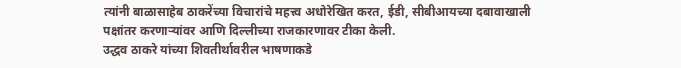त्यांनी बाळासाहेब ठाकरेंच्या विचारांचे महत्त्व अधोरेखित करत, ईडी, सीबीआयच्या दबावाखाली पक्षांतर करणाऱ्यांवर आणि दिल्लीच्या राजकारणावर टीका केली.
उद्धव ठाकरे यांच्या शिवतीर्थावरील भाषणाकडे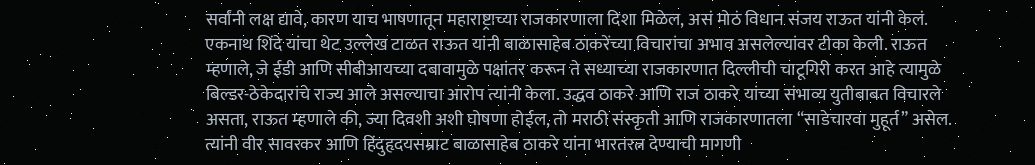सर्वांनी लक्ष द्यावे, कारण याच भाषणातून महाराष्ट्राच्या राजकारणाला दिशा मिळेल, असं मोठं विधान संजय राऊत यांनी केलं. एकनाथ शिंदे यांचा थेट उल्लेख टाळत राऊत यांनी बाळासाहेब ठाकरेंच्या विचारांचा अभाव असलेल्यांवर टीका केली. राऊत म्हणाले, जे ईडी आणि सीबीआयच्या दबावामुळे पक्षांतर करून ते सध्याच्या राजकारणात दिल्लीची चाटूगिरी करत आहे त्यामुळे बिल्डर-ठेकेदारांचे राज्य आले असल्याचा आरोप त्यांनी केला. उद्धव ठाकरे आणि राज ठाकरे यांच्या संभाव्य युतीबाबत विचारले असता, राऊत म्हणाले की, ज्या दिवशी अशी घोषणा होईल, तो मराठी संस्कृती आणि राजकारणातला “साडेचारवा मुहूर्त” असेल. त्यांनी वीर सावरकर आणि हिंदुहृदयसम्राट बाळासाहेब ठाकरे यांना भारतरत्न देण्याची मागणी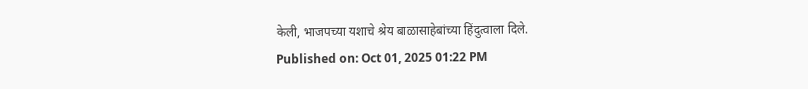केली, भाजपच्या यशाचे श्रेय बाळासाहेबांच्या हिंदुत्वाला दिले.
Published on: Oct 01, 2025 01:22 PM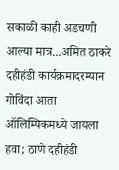सकाळी काही अडचणी आल्या मात्र...अमित ठाकरे दहीहंडी कार्यक्रमादरम्यान
गोविंदा आता ऑलिम्पिकमध्ये जायला हवा; ठाणे दहीहंडी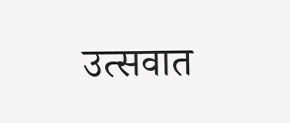उत्सवात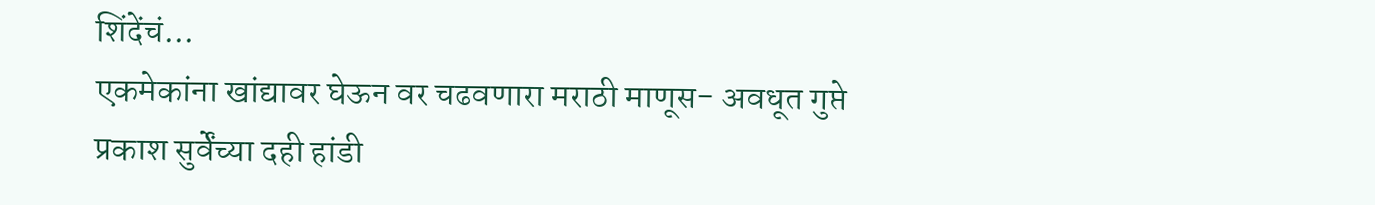शिंदेंचं...
एकमेकांना खांद्यावर घेऊन वर चढवणारा मराठी माणूस- अवधूत गुप्ते
प्रकाश सुर्वेंच्या दही हांडी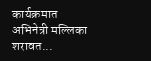कार्यक्रमात अभिनेत्री मल्लिका शरावत...